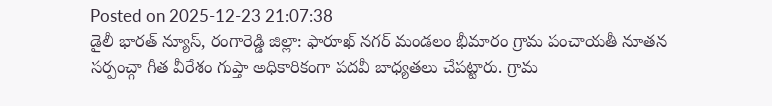Posted on 2025-12-23 21:07:38
డైలీ భారత్ న్యూస్, రంగారెడ్డి జిల్లా: ఫారూఖ్ నగర్ మండలం భీమారం గ్రామ పంచాయతీ నూతన సర్పంచ్గా గీత వీరేశం గుప్తా అధికారికంగా పదవీ బాధ్యతలు చేపట్టారు. గ్రామ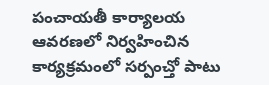పంచాయతీ కార్యాలయ ఆవరణలో నిర్వహించిన కార్యక్రమంలో సర్పంచ్తో పాటు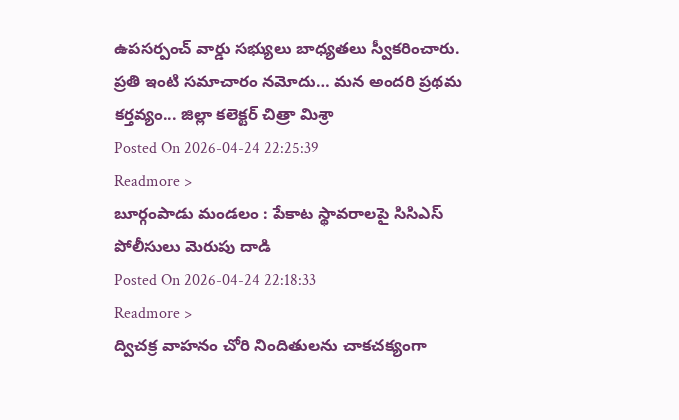ఉపసర్పంచ్ వార్డు సభ్యులు బాధ్యతలు స్వీకరించారు.
ప్రతి ఇంటి సమాచారం నమోదు… మన అందరి ప్రథమ కర్తవ్యం... జిల్లా కలెక్టర్ చిత్రా మిశ్రా
Posted On 2026-04-24 22:25:39
Readmore >
బూర్గంపాడు మండలం : పేకాట స్థావరాలపై సిసిఎస్ పోలీసులు మెరుపు దాడి
Posted On 2026-04-24 22:18:33
Readmore >
ద్విచక్ర వాహనం చోరి నిందితులను చాకచక్యంగా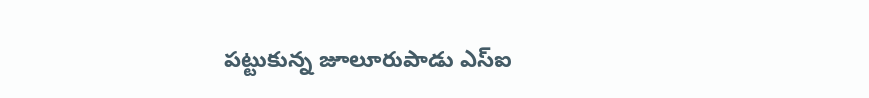పట్టుకున్న జూలూరుపాడు ఎస్ఐ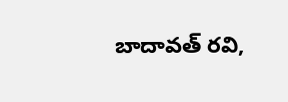బాదావత్ రవి,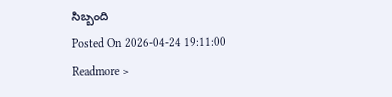సిబ్బంది
Posted On 2026-04-24 19:11:00
Readmore >